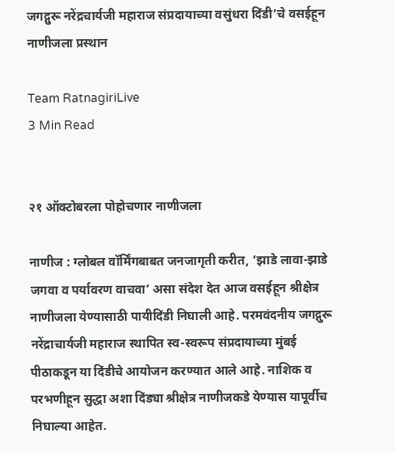जगद्गुरू नरेंद्रचार्यजी महाराज संप्रदायाच्या वसुंधरा दिंडी’चे वसईहून नाणीजला प्रस्थान

Team RatnagiriLive
3 Min Read


२१ ऑक्टोबरला पोहोचणार नाणीजला

नाणीज : ग्लोबल वॉर्मिंगबाबत जनजागृती करीत, ‘झाडे लावा-झाडे जगवा व पर्यावरण वाचवा’ असा संदेश देत आज वसईहून श्रीक्षेत्र नाणीजला येण्यासाठी पायीदिंडी निघाली आहे. परमवंदनीय जगद्गुरू नरेंद्राचार्यजी महाराज स्थापित स्व-स्वरूप संप्रदायाच्या मुंबई पीठाकडून या दिंडीचे आयोजन करण्यात आले आहे. नाशिक व परभणीहून सुद्धा अशा दिंड्या श्रीक्षेत्र नाणीजकडे येण्यास यापूर्वीच निघाल्या आहेत.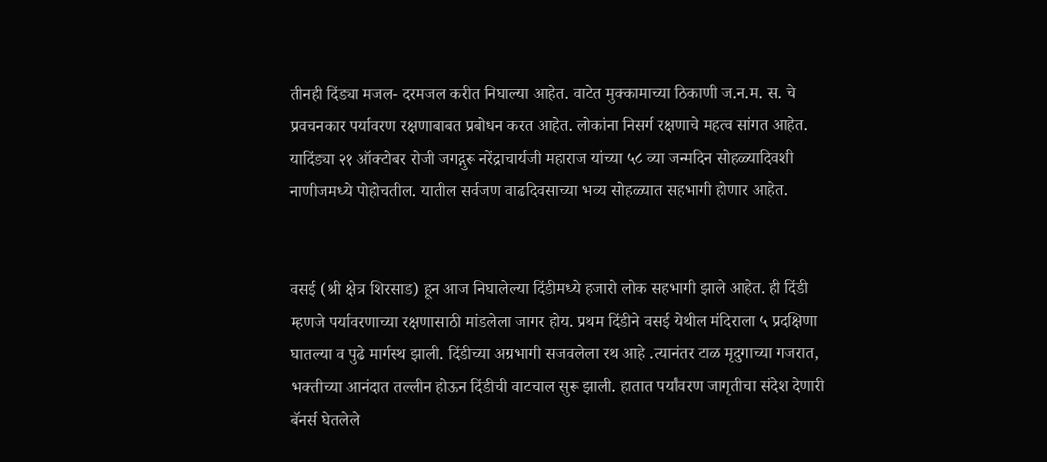तीनही दिंड्या मजल- दरमजल करीत निघाल्या आहेत. वाटेत मुक्कामाच्या ठिकाणी ज.न.म. स. चे प्रवचनकार पर्यावरण रक्षणाबाबत प्रबोधन करत आहेत. लोकांना निसर्ग रक्षणाचे महत्व सांगत आहेत.
यादिंड्या २१ ऑक्टोबर रोजी जगद्गुरू नरेंद्राचार्यजी महाराज यांच्या ५८ व्या जन्मदिन सोहळ्यादिवशी नाणीजमध्ये पोहोचतील. यातील सर्वजण वाढदिवसाच्या भव्य सोहळ्यात सहभागी होणार आहेत.


वसई (श्री क्षेत्र शिरसाड) हून आज निघालेल्या दिंडीमध्ये हजारो लोक सहभागी झाले आहेत. ही दिंडी म्हणजे पर्यावरणाच्या रक्षणासाठी मांडलेला जागर होय. प्रथम दिंडीने वसई येथील मंदिराला ५ प्रदक्षिणा घातल्या व पुढे मार्गस्थ झाली. दिंडीच्या अग्रभागी सजवलेला रथ आहे .त्यानंतर टाळ मृदुगाच्या गजरात, भक्तीच्या आनंदात तल्लीन होऊन दिंडीची वाटचाल सुरू झाली. हातात पर्यांवरण जागृतीचा संदेश देणारी बॅनर्स घेतलेले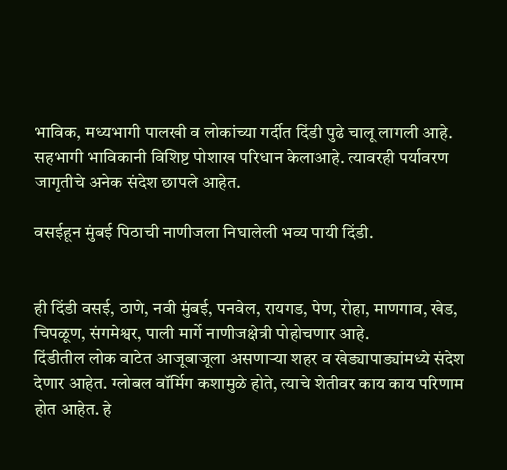भाविक, मध्यभागी पालखी व लोकांच्या गर्दीत दिंडी पुढे चालू लागली आहे. सहभागी भाविकानी विशिष्ट पोशाख परिधान केलाआहे. त्यावरही पर्यावरण जागृतीचे अनेक संदेश छापले आहेत.

वसईहून मुंबई पिठाची नाणीजला निघालेली भव्य पायी दिंडी.


ही दिंडी वसई, ठाणे, नवी मुंबई, पनवेल, रायगड, पेण, रोहा, माणगाव, खेड, चिपळूण, संगमेश्वर, पाली मार्गे नाणीजक्षेत्री पोहोचणार आहे.
दिंडीतील लोक वाटेत आजूबाजूला असणाऱ्या शहर व खेड्यापाड्यांमध्ये संदेश देणार आहेत. ग्लोबल वॉर्मिग कशामुळे होते, त्याचे शेतीवर काय काय परिणाम होत आहेत. हे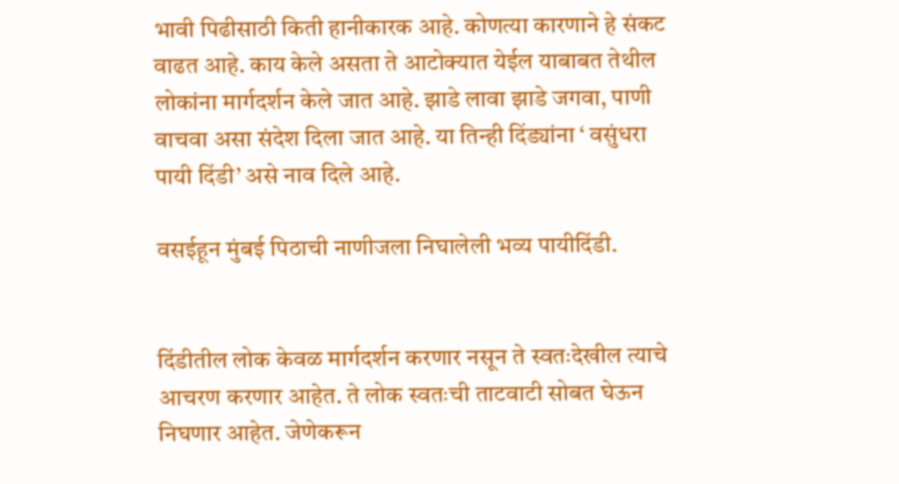भावी पिढीसाठी किती हानीकारक आहे. कोणत्या कारणाने हे संकट वाढत आहे. काय केले असता ते आटोक्यात येईल याबाबत तेथील लोकांना मार्गदर्शन केले जात आहे. झाडे लावा झाडे जगवा, पाणी वाचवा असा संदेश दिला जात आहे. या तिन्ही दिंड्यांना ‘ वसुंधरा पायी दिंडी’ असे नाव दिले आहे.

वसईहून मुंबई पिठाची नाणीजला निघालेली भव्य पायीदिंडी.


दिंडीतील लोक केवळ मार्गदर्शन करणार नसून ते स्वतःदेखील त्याचे आचरण करणार आहेत. ते लोक स्वतःची ताटवाटी सोबत घेऊन निघणार आहेत. जेणेकरून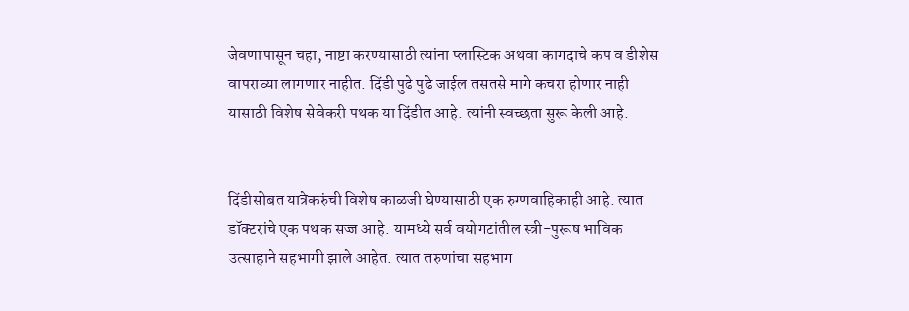जेवणापासून चहा, नाष्टा करण्यासाठी त्यांना प्लास्टिक अथवा कागदाचे कप व डीशेस वापराव्या लागणार नाहीत. दिंडी पुढे पुढे जाईल तसतसे मागे कचरा होणार नाही यासाठी विशेष सेवेकरी पथक या दिंडीत आहे. त्यांनी स्वच्छता सुरू केली आहे.


दिंडीसोबत यात्रेकरुंची विशेष काळजी घेण्यासाठी एक रुग्णवाहिकाही आहे. त्यात डॉक्टरांचे एक पथक सज्ज आहे. यामध्ये सर्व वयोगटांतील स्त्री-पुरूष भाविक उत्साहाने सहभागी झाले आहेत. त्यात तरुणांचा सहभाग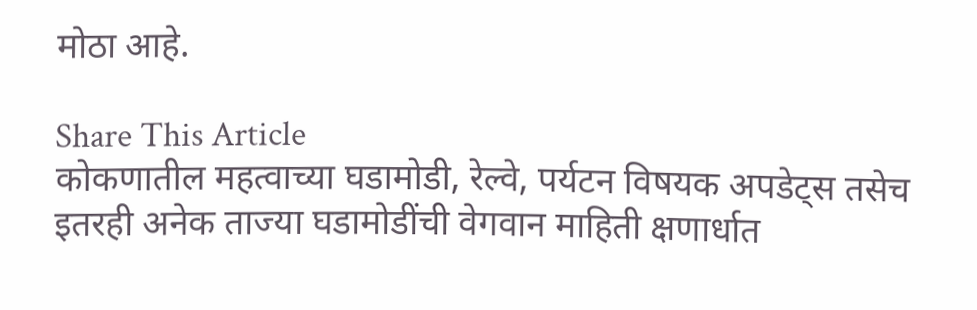मोठा आहे.

Share This Article
कोकणातील महत्वाच्या घडामोडी, रेल्वे, पर्यटन विषयक अपडेट्स तसेच इतरही अनेक ताज्या घडामोडींची वेगवान माहिती क्षणार्धात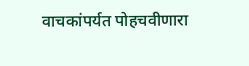वाचकांपर्यत पोहचवीणारा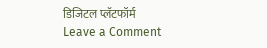डिजिटल प्लॅटफॉर्म
Leave a Comment